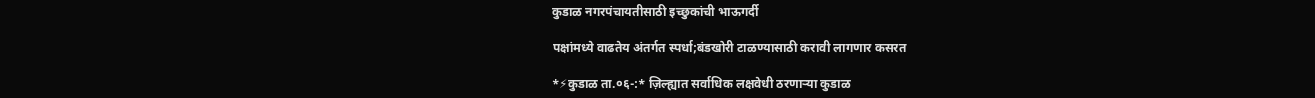कुडाळ नगरपंचायतीसाठी इच्छुकांची भाऊगर्दी

पक्षांमध्ये वाढतेय अंतर्गत स्पर्धा;बंडखोरी टाळण्यासाठी करावी लागणार कसरत

*⚡कुडाळ ता.०६-:* ज़िल्ह्यात सर्वाधिक लक्षवेधी ठरणाऱ्या कुडाळ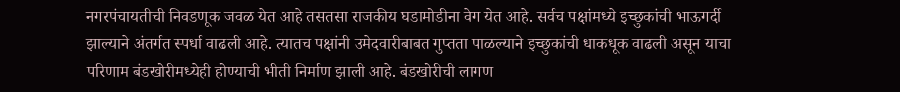नगरपंचायतीची निवडणूक जवळ येत आहे तसतसा राजकीय घडामोडीना वेग येत आहे. सर्वच पक्षांमध्ये इच्छुकांची भाऊगर्दी झाल्याने अंतर्गत स्पर्धा वाढली आहे. त्यातच पक्षांनी उमेदवारीबाबत गुप्तता पाळल्याने इच्छुकांची धाकधूक वाढली असून याचा परिणाम बंडखोरीमध्येही होण्याची भीती निर्माण झाली आहे. बंडखोरीची लागण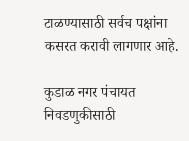टाळण्यासाठी सर्वच पक्षांना कसरत करावी लागणार आहे.

कुडाळ नगर पंचायत निवडणुकीसाठी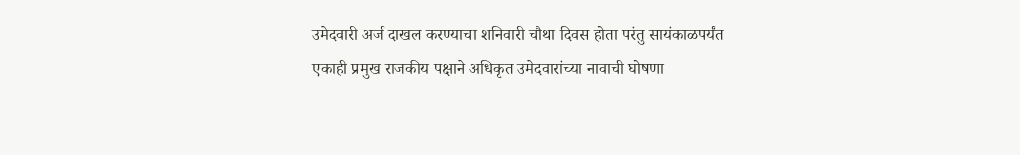उमेदवारी अर्ज दाखल करण्याचा शनिवारी चौथा दिवस होता परंतु सायंकाळपर्यंत एकाही प्रमुख राजकीय पक्षाने अधिकृत उमेदवारांच्या नावाची घोषणा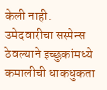केली नाही. उमेदवारीचा सस्पेन्स ठेवल्याने इच्छुकांमध्ये कमालीची धाकधुकता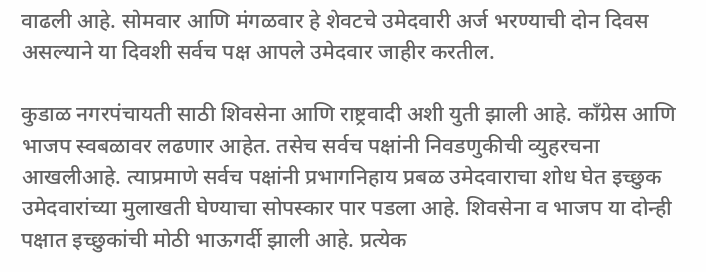वाढली आहे. सोमवार आणि मंगळवार हे शेवटचे उमेदवारी अर्ज भरण्याची दोन दिवस असल्याने या दिवशी सर्वच पक्ष आपले उमेदवार जाहीर करतील.

कुडाळ नगरपंचायती साठी शिवसेना आणि राष्ट्रवादी अशी युती झाली आहे. काँग्रेस आणि भाजप स्वबळावर लढणार आहेत. तसेच सर्वच पक्षांनी निवडणुकीची व्युहरचना आखलीआहे. त्याप्रमाणे सर्वच पक्षांनी प्रभागनिहाय प्रबळ उमेदवाराचा शोध घेत इच्छुक उमेदवारांच्या मुलाखती घेण्याचा सोपस्कार पार पडला आहे. शिवसेना व भाजप या दोन्ही पक्षात इच्छुकांची मोठी भाऊगर्दी झाली आहे. प्रत्येक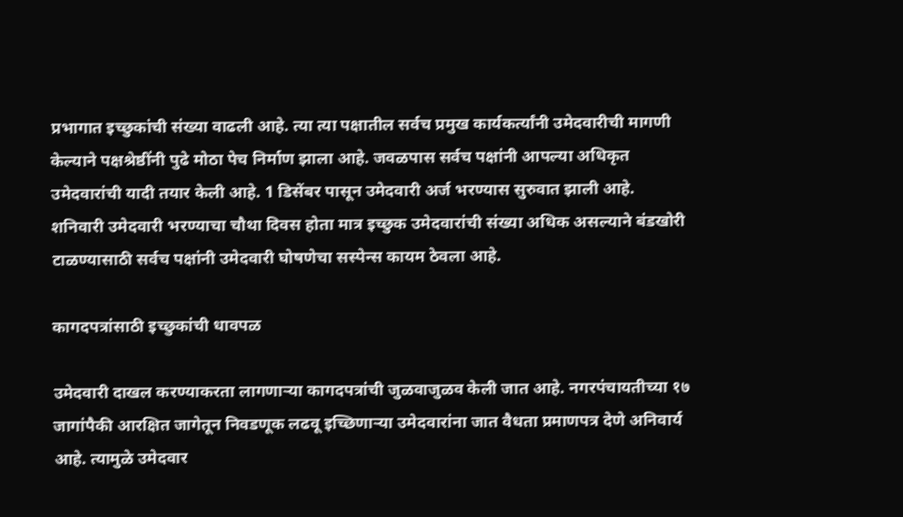प्रभागात इच्छुकांची संख्या वाढली आहे. त्या त्या पक्षातील सर्वच प्रमुख कार्यकर्त्यांनी उमेदवारीची मागणी केल्याने पक्षश्रेष्ठींनी पुढे मोठा पेच निर्माण झाला आहे. जवळपास सर्वच पक्षांनी आपल्या अधिकृत उमेदवारांची यादी तयार केली आहे. 1 डिसेंबर पासून उमेदवारी अर्ज भरण्यास सुरुवात झाली आहे. शनिवारी उमेदवारी भरण्याचा चौथा दिवस होता मात्र इच्छुक उमेदवारांची संख्या अधिक असल्याने बंडखोरी टाळण्यासाठी सर्वच पक्षांनी उमेदवारी घोषणेचा सस्पेन्स कायम ठेवला आहे.

कागदपत्रांसाठी इच्छुकांची धावपळ

उमेदवारी दाखल करण्याकरता लागणाऱ्या कागदपत्रांची जुळवाजुळव केली जात आहे. नगरपंचायतीच्या १७ जागांपैकी आरक्षित जागेतून निवडणूक लढवू इच्छिणाऱ्या उमेदवारांना जात वैधता प्रमाणपत्र देणे अनिवार्य आहे. त्यामुळे उमेदवार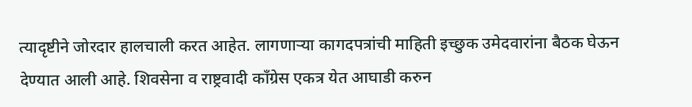त्यादृष्टीने जोरदार हालचाली करत आहेत. लागणाऱ्या कागदपत्रांची माहिती इच्छुक उमेदवारांना बैठक घेऊन देण्यात आली आहे. शिवसेना व राष्ट्रवादी काँग्रेस एकत्र येत आघाडी करुन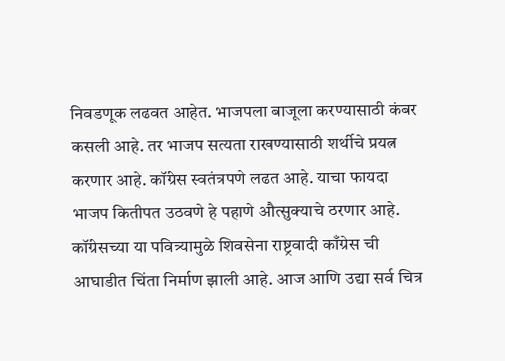निवडणूक लढवत आहेत. भाजपला बाजूला करण्यासाठी कंबर कसली आहे. तर भाजप सत्यता राखण्यासाठी शर्थीचे प्रयत्न करणार आहे. कॉंग्रेस स्वतंत्रपणे लढत आहे. याचा फायदा भाजप कितीपत उठवणे हे पहाणे औत्सुक्याचे ठरणार आहे. कॉंग्रेसच्या या पवित्र्यामुळे शिवसेना राष्ट्रवादी काँग्रेस ची आघाडीत चिंता निर्माण झाली आहे. आज आणि उद्या सर्व चित्र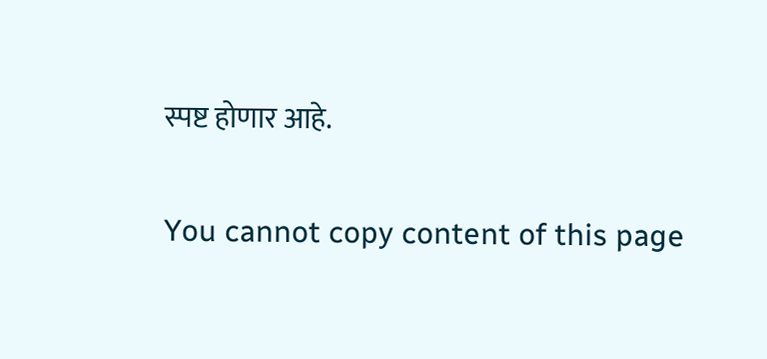स्पष्ट होणार आहे.

You cannot copy content of this page